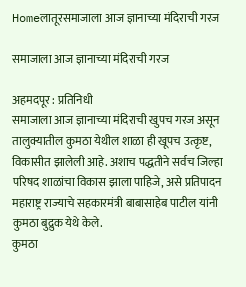Homeलातूरसमाजाला आज ज्ञानाच्या मंदिराची गरज

समाजाला आज ज्ञानाच्या मंदिराची गरज

अहमदपूर : प्रतिनिधी
समाजाला आज ज्ञानाच्या मंदिराची खुपच गरज असून तालुक्यातील कुमठा येथील शाळा ही खूपच उत्कृष्ट, विकासीत झालेली आहे. अशाच पद्धतीने सर्वच जिल्हा परिषद शाळांचा विकास झाला पाहिजे, असे प्रतिपादन महाराष्ट्र राज्याचे सहकारमंत्री बाबासाहेब पाटील यांनी कुमठा बुद्रुक येथे केले.
कुमठा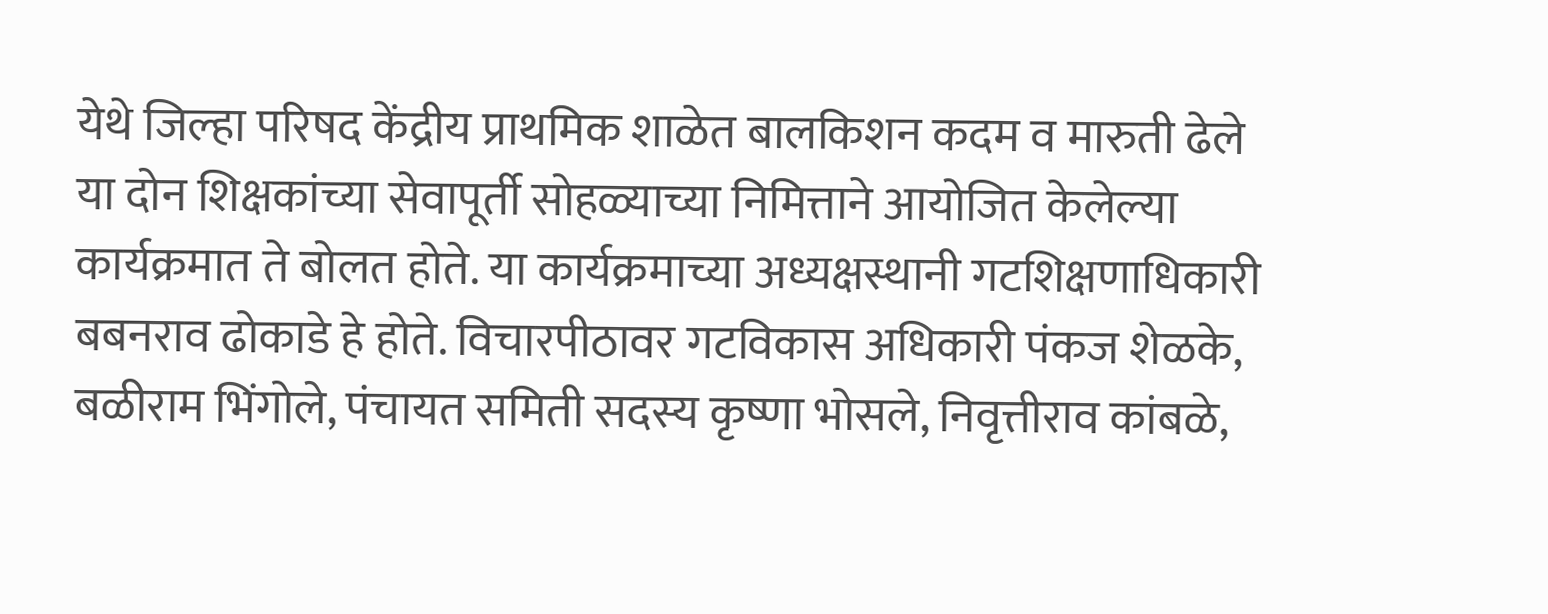येथे जिल्हा परिषद केंद्रीय प्राथमिक शाळेत बालकिशन कदम व मारुती ढेले या दोन शिक्षकांच्या सेवापूर्ती सोहळ्याच्या निमित्ताने आयोजित केलेल्या कार्यक्रमात ते बोलत होते. या कार्यक्रमाच्या अध्यक्षस्थानी गटशिक्षणाधिकारी बबनराव ढोकाडे हे होते. विचारपीठावर गटविकास अधिकारी पंकज शेळके, बळीराम भिंगोले, पंचायत समिती सदस्य कृष्णा भोसले, निवृत्तीराव कांबळे,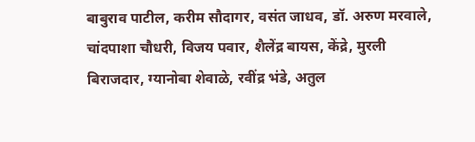बाबुराव पाटील, करीम सौदागर, वसंत जाधव, डॉ. अरुण मरवाले, चांदपाशा चौधरी, विजय पवार, शैलेंद्र बायस, केंद्रे, मुरली बिराजदार, ग्यानोबा शेवाळे, रवींद्र भंडे, अतुल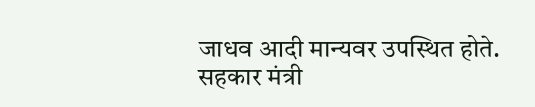जाधव आदी मान्यवर उपस्थित होते.
सहकार मंत्री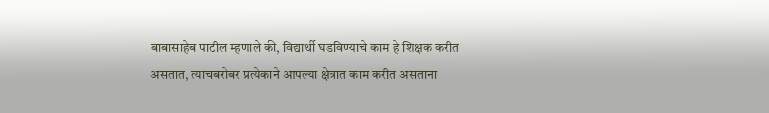बाबासाहेब पाटील म्हणाले की, विद्यार्थी घडविण्याचे काम हे शिक्षक करीत असतात, त्याचबरोबर प्रत्येकाने आपल्या क्षेत्रात काम करीत असताना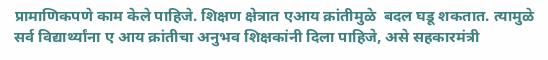प्रामाणिकपणे काम केले पाहिजे. शिक्षण क्षेत्रात एआय क्रांतीमुळे  बदल घडू शकतात. त्यामुळे सर्व विद्यार्थ्यांना ए आय क्रांतीचा अनुभव शिक्षकांनी दिला पाहिजे, असे सहकारमंत्री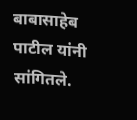बाबासाहेब पाटील यांनी सांगितले.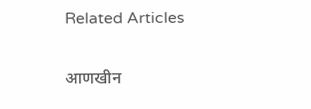Related Articles

आणखीन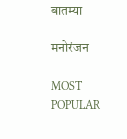बातम्या

मनोरंजन

MOST POPULAR